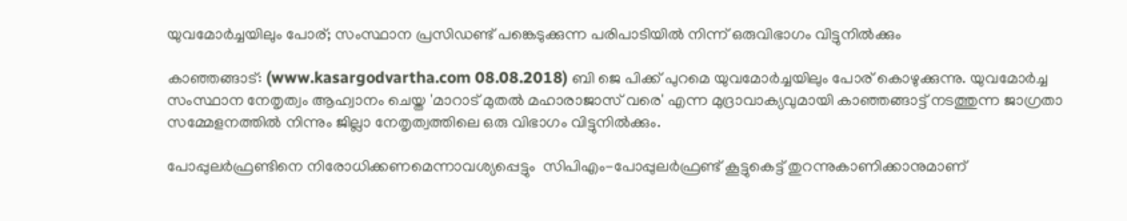യുവമോര്‍ച്ചയിലും പോര്; സംസ്ഥാന പ്രസിഡണ്ട് പങ്കെടുക്കുന്ന പരിപാടിയില്‍ നിന്ന് ഒരുവിഭാഗം വിട്ടുനില്‍ക്കും

കാഞ്ഞങ്ങാട്: (www.kasargodvartha.com 08.08.2018) ബി ജെ പിക്ക് പുറമെ യുവമോര്‍ച്ചയിലും പോര് കൊഴുക്കുന്നു. യുവമോര്‍ച്ച സംസ്ഥാന നേതൃത്വം ആഹ്വാനം ചെയ്ത 'മാറാട് മുതല്‍ മഹാരാജാസ് വരെ' എന്ന മുദ്രാവാക്യവുമായി കാഞ്ഞങ്ങാട്ട് നടത്തുന്ന ജാഗ്രതാ സമ്മേളനത്തില്‍ നിന്നും ജില്ലാ നേതൃത്വത്തിലെ ഒരു വിഭാഗം വിട്ടുനില്‍ക്കും.

പോപ്പുലര്‍ഫ്രണ്ടിനെ നിരോധിക്കണമെന്നാവശ്യപ്പെട്ടും  സിപിഎം-പോപ്പുലര്‍ഫ്രണ്ട് കൂട്ടുകെട്ട് തുറന്നുകാണിക്കാനുമാണ്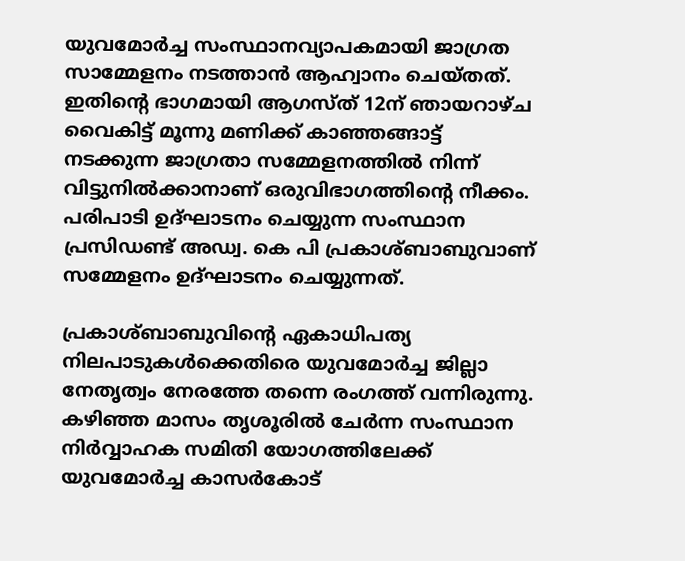യുവമോര്‍ച്ച സംസ്ഥാനവ്യാപകമായി ജാഗ്രത സാമ്മേളനം നടത്താന്‍ ആഹ്വാനം ചെയ്തത്. ഇതിന്റെ ഭാഗമായി ആഗസ്ത് 12ന് ഞായറാഴ്ച വൈകിട്ട് മൂന്നു മണിക്ക് കാഞ്ഞങ്ങാട്ട് നടക്കുന്ന ജാഗ്രതാ സമ്മേളനത്തില്‍ നിന്ന് വിട്ടുനില്‍ക്കാനാണ് ഒരുവിഭാഗത്തിന്റെ നീക്കം. പരിപാടി ഉദ്ഘാടനം ചെയ്യുന്ന സംസ്ഥാന പ്രസിഡണ്ട് അഡ്വ. കെ പി പ്രകാശ്ബാബുവാണ് സമ്മേളനം ഉദ്ഘാടനം ചെയ്യുന്നത്.

പ്രകാശ്ബാബുവിന്റെ ഏകാധിപത്യ നിലപാടുകള്‍ക്കെതിരെ യുവമോര്‍ച്ച ജില്ലാ നേതൃത്വം നേരത്തേ തന്നെ രംഗത്ത് വന്നിരുന്നു. കഴിഞ്ഞ മാസം തൃശൂരില്‍ ചേര്‍ന്ന സംസ്ഥാന നിര്‍വ്വാഹക സമിതി യോഗത്തിലേക്ക് യുവമോര്‍ച്ച കാസര്‍കോട്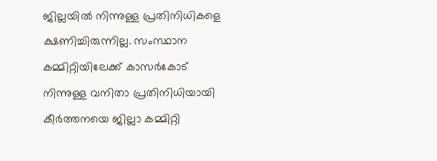ജില്ലയില്‍ നിന്നുള്ള പ്രതിനിധികളെ ക്ഷണിച്ചിരുന്നില്ല. സംസ്ഥാന കമ്മിറ്റിയിലേക്ക് കാസര്‍കോട് നിന്നുള്ള വനിതാ പ്രതിനിധിയായി കീര്‍ത്തനയെ ജില്ലാ കമ്മിറ്റി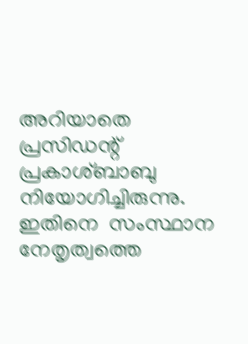അറിയാതെ പ്രസിഡന്റ് പ്രകാശ്ബാബു നിയോഗിച്ചിരുന്നു. ഇതിനെ  സംസ്ഥാന നേതൃത്വത്തെ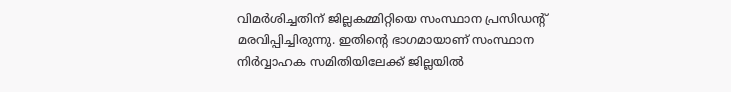വിമര്‍ശിച്ചതിന് ജില്ലകമ്മിറ്റിയെ സംസ്ഥാന പ്രസിഡന്റ് മരവിപ്പിച്ചിരുന്നു. ഇതിന്റെ ഭാഗമായാണ് സംസ്ഥാന നിര്‍വ്വാഹക സമിതിയിലേക്ക് ജില്ലയില്‍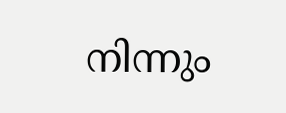നിന്നും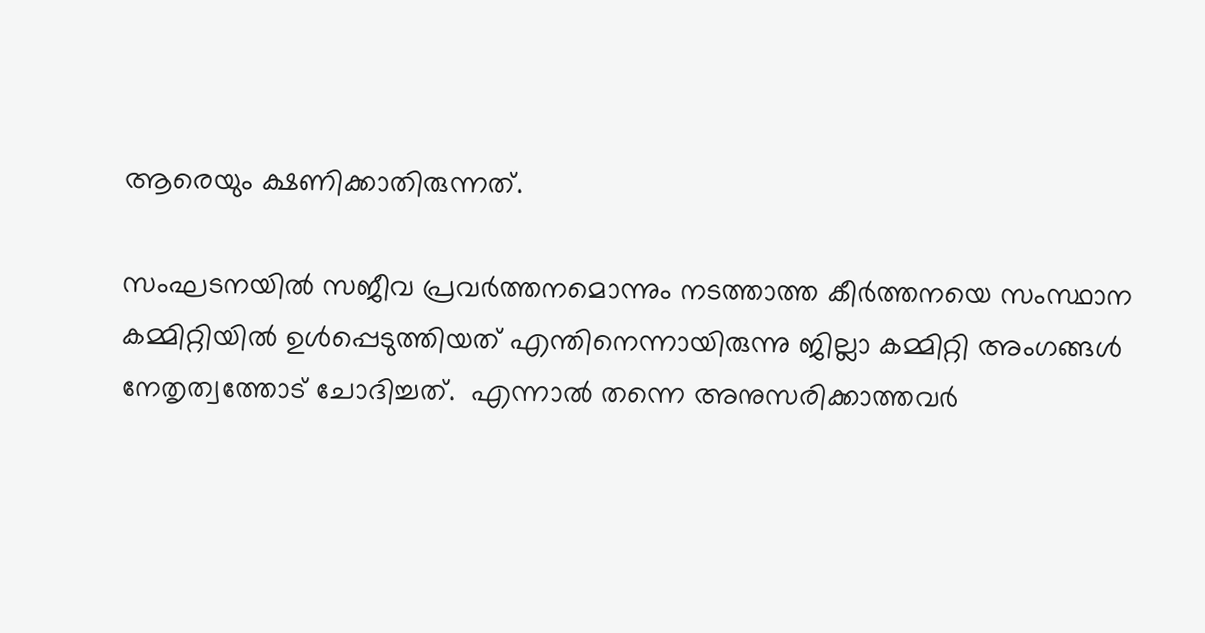ആരെയും ക്ഷണിക്കാതിരുന്നത്.

സംഘടനയില്‍ സജീവ പ്രവര്‍ത്തനമൊന്നും നടത്താത്ത കീര്‍ത്തനയെ സംസ്ഥാന കമ്മിറ്റിയില്‍ ഉള്‍പ്പെടുത്തിയത് എന്തിനെന്നായിരുന്നു ജില്ലാ കമ്മിറ്റി അംഗങ്ങള്‍  നേതൃത്വത്തോട് ചോദിച്ചത്.  എന്നാല്‍ തന്നെ അനുസരിക്കാത്തവര്‍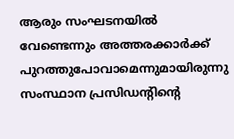ആരും സംഘടനയില്‍ വേണ്ടെന്നും അത്തരക്കാര്‍ക്ക് പുറത്തുപോവാമെന്നുമായിരുന്നു സംസ്ഥാന പ്രസിഡന്റിന്റെ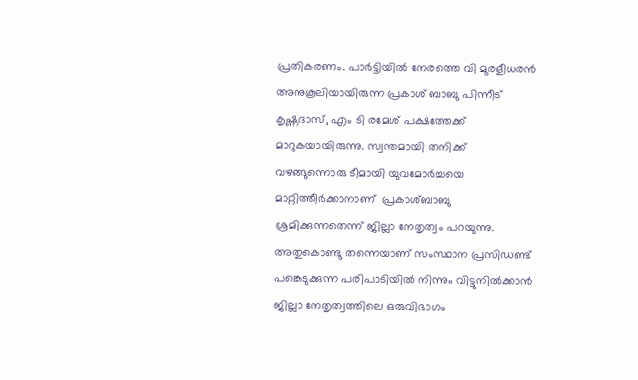പ്രതികരണം. പാര്‍ട്ടിയില്‍ നേരത്തെ വി മുരളീധരന്‍ അനുകൂലിയായിരുന്ന പ്രകാശ് ബാബു പിന്നീട് കൃഷ്ണദാസ്, എം ടി രമേശ് പക്ഷത്തേക്ക് മാറുകയായിരുന്നു. സ്വന്തമായി തനിക്ക് വഴങ്ങുന്നൊരു ടീമായി യുവമോര്‍ച്ചയെ മാറ്റിത്തീര്‍ക്കാനാണ്  പ്രകാശ്ബാബു  ശ്രമിക്കുന്നതെന്ന് ജില്ലാ നേതൃത്വം പറയുന്നു. അതുകൊണ്ടു തന്നെയാണ് സംസ്ഥാന പ്രസിഡണ്ട് പങ്കെടുക്കുന്ന പരിപാടിയില്‍ നിന്നും വിട്ടുനില്‍ക്കാന്‍ ജില്ലാ നേതൃത്വത്തിലെ ഒരുവിഭാഗം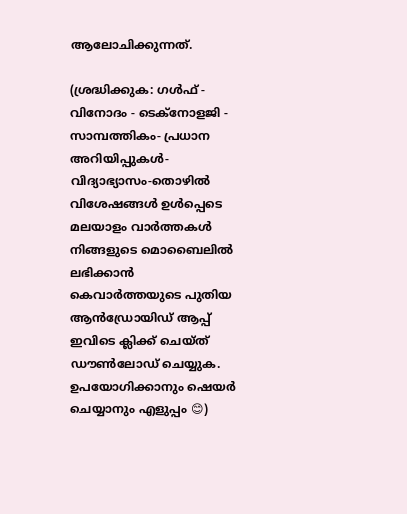ആലോചിക്കുന്നത്.

(ശ്രദ്ധിക്കുക: ഗൾഫ് - വിനോദം - ടെക്നോളജി - സാമ്പത്തികം- പ്രധാന അറിയിപ്പുകൾ-വിദ്യാഭ്യാസം-തൊഴിൽ വിശേഷങ്ങൾ ഉൾപ്പെടെ മലയാളം വാർത്തകൾ നിങ്ങളുടെ മൊബൈലിൽ ലഭിക്കാൻ കെവാർത്തയുടെ പുതിയ ആൻഡ്രോയിഡ് ആപ്പ് ഇവിടെ ക്ലിക്ക് ചെയ്ത് ഡൗൺലോഡ് ചെയ്യുക. ഉപയോഗിക്കാനും ഷെയർ ചെയ്യാനും എളുപ്പം 😊)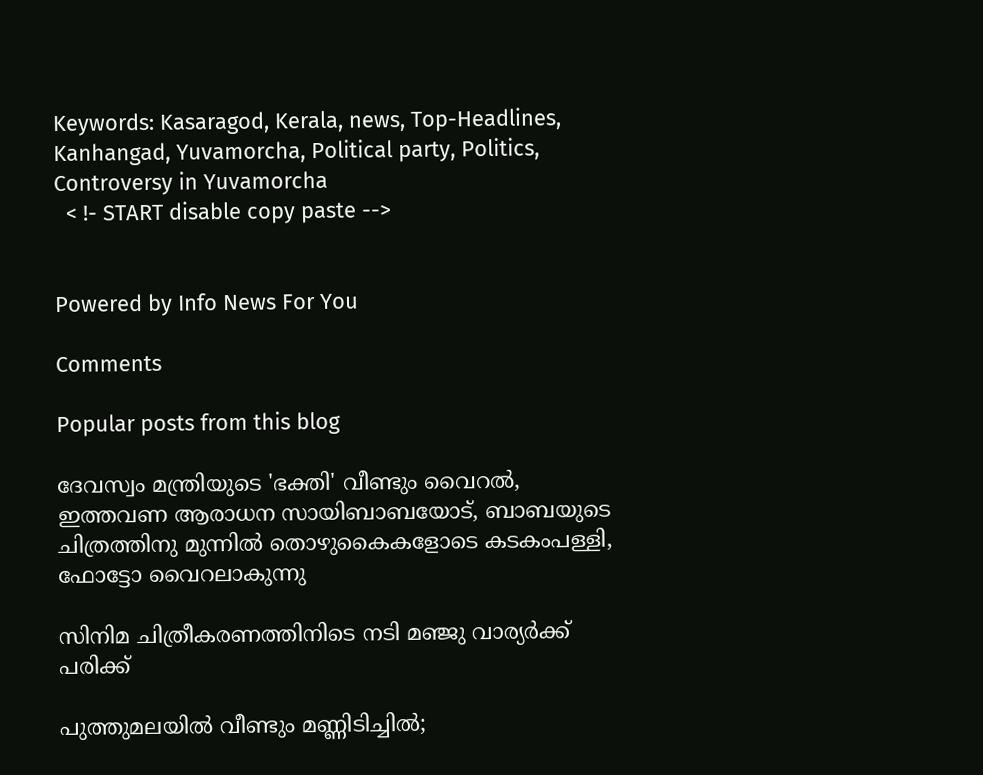Keywords: Kasaragod, Kerala, news, Top-Headlines, Kanhangad, Yuvamorcha, Political party, Politics, Controversy in Yuvamorcha
  < !- START disable copy paste -->


Powered by Info News For You

Comments

Popular posts from this blog

ദേവസ്വം മന്ത്രിയുടെ 'ഭക്തി' വീണ്ടും വൈറല്‍, ഇത്തവണ ആരാധന സായിബാബയോട്, ബാബയുടെ ചിത്രത്തിനു മുന്നില്‍ തൊഴുകൈകളോടെ കടകംപള്ളി, ഫോട്ടോ വൈറലാകുന്നു

സിനിമ ചിത്രീകരണത്തിനിടെ നടി മഞ്ജു വാര്യര്‍ക്ക് പരിക്ക്

പുത്തുമലയില്‍ വീണ്ടും മണ്ണിടിച്ചില്‍;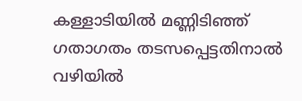കള്ളാടിയില്‍ മണ്ണിടിഞ്ഞ് ഗതാഗതം തടസപ്പെട്ടതിനാല്‍ വഴിയില്‍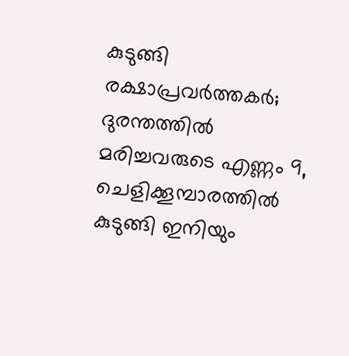കുടുങ്ങി രക്ഷാപ്രവര്‍ത്തകര്‍; ദുരന്തത്തില്‍ മരിച്ചവരുടെ എണ്ണം 9, ചെളിക്കൂമ്പാരത്തില്‍ കുടുങ്ങി ഇനിയും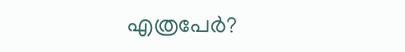എത്രപേര്‍?